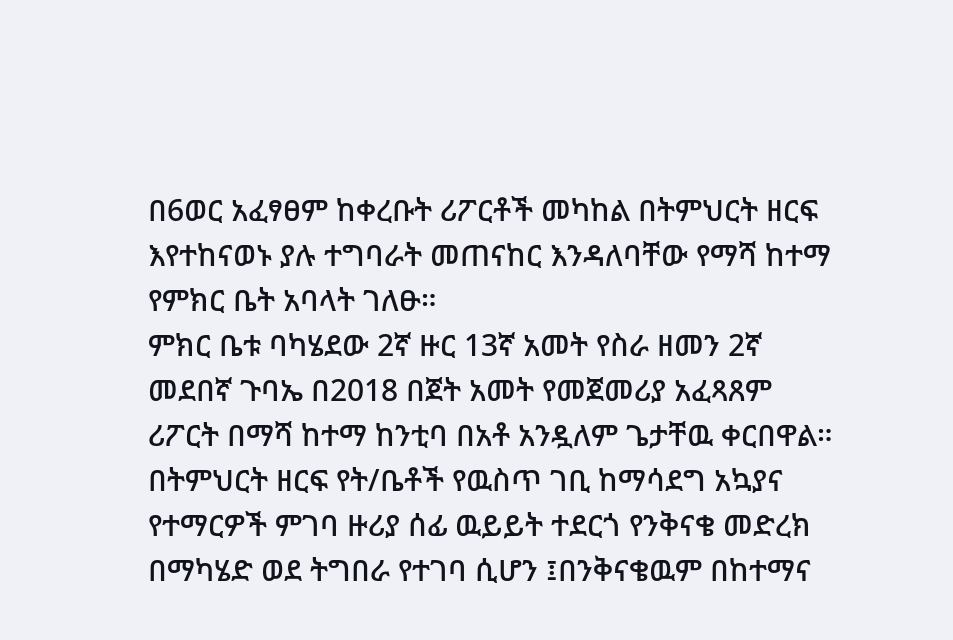በ6ወር አፈፃፀም ከቀረቡት ሪፖርቶች መካከል በትምህርት ዘርፍ እየተከናወኑ ያሉ ተግባራት መጠናከር እንዳለባቸው የማሻ ከተማ የምክር ቤት አባላት ገለፁ።
ምክር ቤቱ ባካሄደው 2ኛ ዙር 13ኛ አመት የስራ ዘመን 2ኛ መደበኛ ጉባኤ በ2018 በጀት አመት የመጀመሪያ አፈጻጸም ሪፖርት በማሻ ከተማ ከንቲባ በአቶ አንዷለም ጌታቸዉ ቀርበዋል።
በትምህርት ዘርፍ የት/ቤቶች የዉስጥ ገቢ ከማሳደግ አኳያና የተማርዎች ምገባ ዙሪያ ሰፊ ዉይይት ተደርጎ የንቅናቄ መድረክ በማካሄድ ወደ ትግበራ የተገባ ሲሆን ፤በንቅናቄዉም በከተማና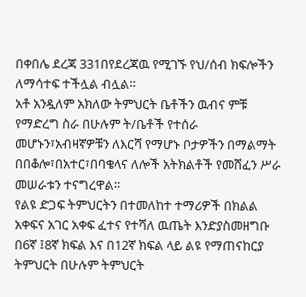በቀበሌ ደረጃ 331በየደረጃዉ የሚገኙ የህ/ሰብ ክፍሎችን ለማሳተፍ ተችሏል ብሏል።
አቶ አንዷለም አክለው ትምህርት ቤቶችን ዉብና ምቹ የማድረግ ስራ በሁሉም ት/ቤቶች የተሰራ መሆኑን፣አብዛኛዎቹን ለእርሻ የማሆኑ ቦታዎችን በማልማት በበቆሎ፣በአተር፣በባቄላና ለሎች አትክልቶች የመሸፈን ሥራ መሠራቱን ተናግረዋል።
የልዩ ድጋፍ ትምህርትን በተመለከተ ተማሪዎች በክልል አቀፍና አገር አቀፍ ፈተና የተሻለ ዉጤት እንድያስመዘግቡ በ6ኛ ፤8ኛ ክፍል እና በ12ኛ ክፍል ላይ ልዩ የማጠናከርያ ትምህርት በሁሉም ትምህርት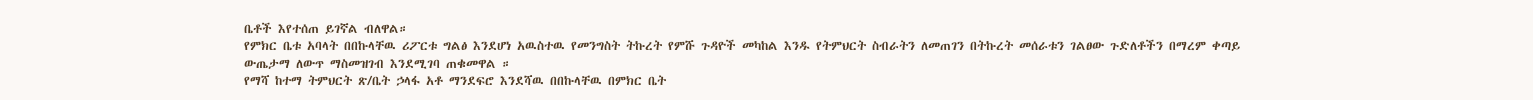ቤቶች እየተሰጠ ይገኛል ብለዋል።
የምክር ቤቱ አባላት በበኩላቸዉ ሪፖርቱ ግልፅ እንደሆነ አዉስተዉ የመንግስት ትኩረት የምሹ ጉዳዮች መካከል እንዱ የትምህርት ስብራትን ለመጠገን በትኩረት መሰራቱን ገልፀው ጉድለቶችን በማረም ቀጣይ ውጤታማ ለውጥ ማስመዝገብ እንደሚገባ ጠቁመዋል ።
የማሻ ከተማ ትምህርት ጽ/ቤት ኃላፋ አቶ ማንደፍሮ እንደሻዉ በበኩላቸዉ በምክር ቤት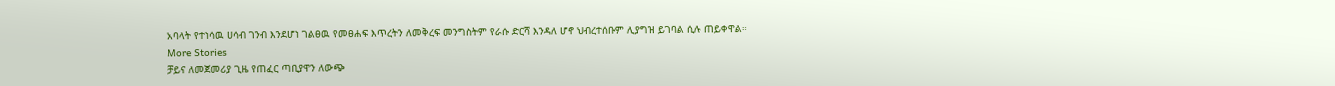አባላት የተነሳዉ ሀሳብ ገንብ እንደሆነ ገልፀዉ የመፀሐፍ እጥረትን ለመቅረፍ መንግስትም የራሱ ድርሻ እንዳለ ሆኖ ህብረተሰቡም ሊያግዝ ይገባል ሲሉ ጠይቀዋል።
More Stories
ቻይና ለመጀመሪያ ጊዜ የጠፈር ጣቢያዋን ለውጭ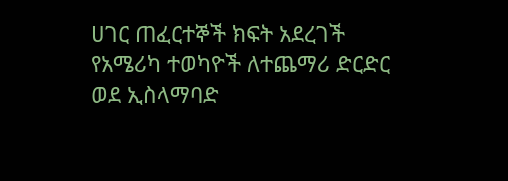ሀገር ጠፈርተኞች ክፍት አደረገች
የአሜሪካ ተወካዮች ለተጨማሪ ድርድር ወደ ኢስላማባድ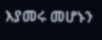እያመሩ መሆኑን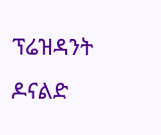ፕሬዝዳንት ዶናልድ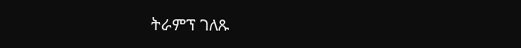ትራምፕ ገለጹ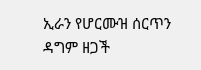ኢራን የሆርሙዝ ሰርጥን ዳግም ዘጋች